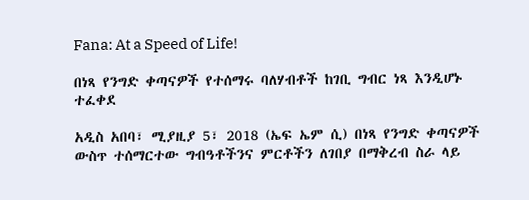Fana: At a Speed of Life!

በነጻ የንግድ ቀጣናዎች የተሰማሩ ባለሃብቶች ከገቢ ግብር ነጻ እንዲሆኑ ተፈቀደ

አዲስ አበባ፣ ሚያዚያ 5፣ 2018 (ኤፍ ኤም ሲ) በነጻ የንግድ ቀጣናዎች ውስጥ ተሰማርተው ግብዓቶችንና ምርቶችን ለገበያ በማቅረብ ስራ ላይ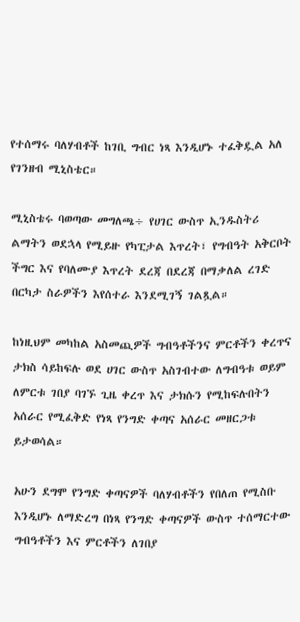የተሰማሩ ባለሃብቶች ከገቢ ግብር ነጻ እንዲሆኑ ተፈቅዷል አለ የገንዘብ ሚኒስቴር።

ሚኒስቴሩ ባወጣው መግለጫ÷ የሀገር ውስጥ ኢንዱስትሪ ልማትን ወደኋላ የሚይዙ የካፒታል እጥረት፣ የግብዓት አቅርቦት ችግር እና የባለሙያ እጥረት ደረጃ በደረጃ በማቃለል ረገድ በርካታ ስራዎችን እየሰተራ እንደሚገኝ ገልጿል።

ከነዚህም መካከል አስመጪዎች ግብዓቶችንና ምርቶችን ቀረጥና ታክስ ሳይከፍሉ ወደ ሀገር ውስጥ አስገብተው ለግብዓቱ ወይም ለምርቱ ገበያ ባገኙ ጊዜ ቀረጥ እና ታክሱን የሚከፍሉበትን አሰራር የሚፈቅድ የነጻ የንግድ ቀጣና አሰራር መዘርጋቱ ይታወሳል።

አሁን ደግሞ የንግድ ቀጣናዎች ባለሃብቶችን የበለጠ የሚስቡ እንዲሆኑ ለማድረግ በነጻ የንግድ ቀጣናዎች ውስጥ ተሰማርተው ግብዓቶችን እና ምርቶችን ለገበያ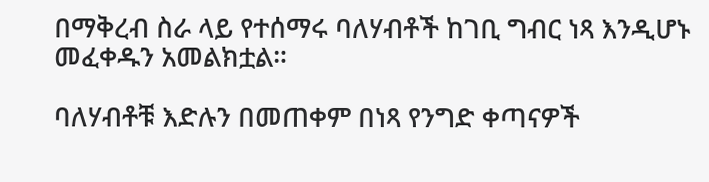በማቅረብ ስራ ላይ የተሰማሩ ባለሃብቶች ከገቢ ግብር ነጻ እንዲሆኑ መፈቀዱን አመልክቷል።

ባለሃብቶቹ እድሉን በመጠቀም በነጻ የንግድ ቀጣናዎች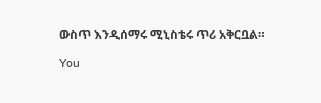ውስጥ እንዲሰማሩ ሚኒስቴሩ ጥሪ አቅርቧል።

You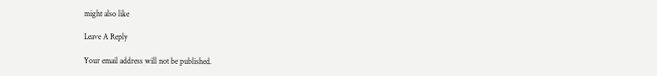might also like

Leave A Reply

Your email address will not be published.